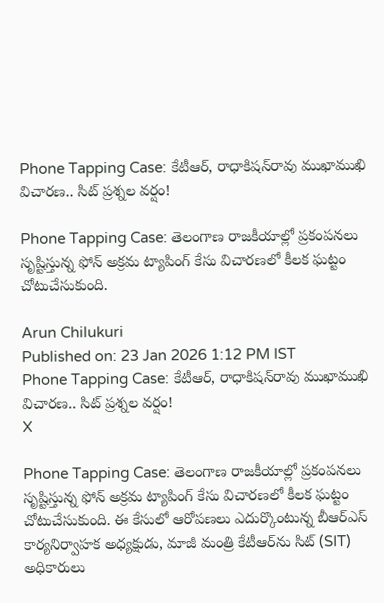Phone Tapping Case: కేటీఆర్, రాధాకిషన్‌రావు ముఖాముఖి విచారణ.. సిట్ ప్రశ్నల వర్షం!

Phone Tapping Case: తెలంగాణ రాజకీయాల్లో ప్రకంపనలు సృష్టిస్తున్న ఫోన్ అక్రమ ట్యాపింగ్ కేసు విచారణలో కీలక ఘట్టం చోటుచేసుకుంది.

Arun Chilukuri
Published on: 23 Jan 2026 1:12 PM IST
Phone Tapping Case: కేటీఆర్, రాధాకిషన్‌రావు ముఖాముఖి విచారణ.. సిట్ ప్రశ్నల వర్షం!
X

Phone Tapping Case: తెలంగాణ రాజకీయాల్లో ప్రకంపనలు సృష్టిస్తున్న ఫోన్ అక్రమ ట్యాపింగ్ కేసు విచారణలో కీలక ఘట్టం చోటుచేసుకుంది. ఈ కేసులో ఆరోపణలు ఎదుర్కొంటున్న బీఆర్‌ఎస్ కార్యనిర్వాహక అధ్యక్షుడు, మాజీ మంత్రి కేటీఆర్‌ను సిట్ (SIT) అధికారులు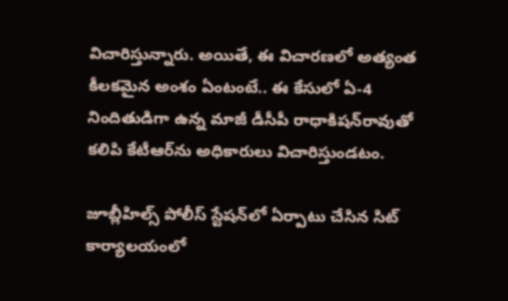విచారిస్తున్నారు. అయితే, ఈ విచారణలో అత్యంత కీలకమైన అంశం ఏంటంటే.. ఈ కేసులో ఏ-4 నిందితుడిగా ఉన్న మాజీ డీసీపీ రాధాకిషన్‌రావుతో కలిపి కేటీఆర్‌ను అధికారులు విచారిస్తుండటం.

జూబ్లీహిల్స్ పోలీస్ స్టేషన్‌లో ఏర్పాటు చేసిన సిట్ కార్యాలయంలో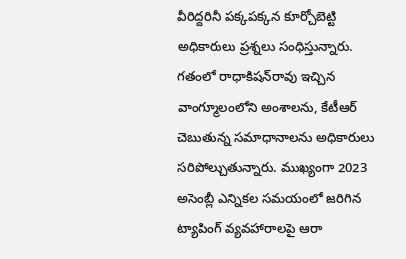వీరిద్దరినీ పక్కపక్కన కూర్చోబెట్టి అధికారులు ప్రశ్నలు సంధిస్తున్నారు. గతంలో రాధాకిషన్‌రావు ఇచ్చిన వాంగ్మూలంలోని అంశాలను, కేటీఆర్ చెబుతున్న సమాధానాలను అధికారులు సరిపోల్చుతున్నారు. ముఖ్యంగా 2023 అసెంబ్లీ ఎన్నికల సమయంలో జరిగిన ట్యాపింగ్ వ్యవహారాలపై ఆరా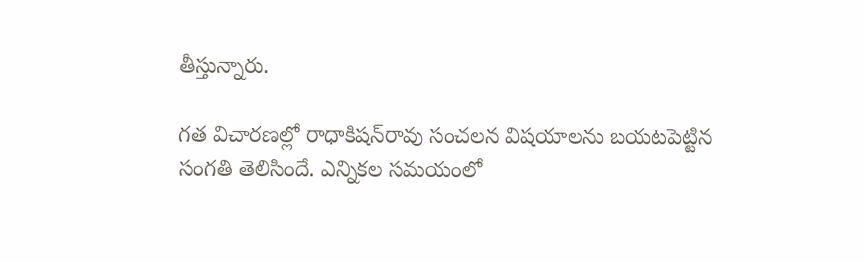తీస్తున్నారు.

గత విచారణల్లో రాధాకిషన్‌రావు సంచలన విషయాలను బయటపెట్టిన సంగతి తెలిసిందే. ఎన్నికల సమయంలో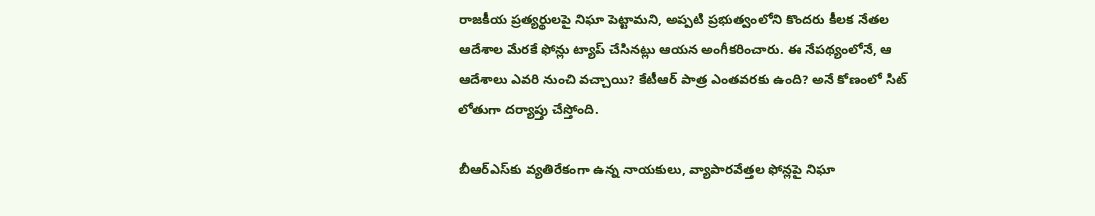రాజకీయ ప్రత్యర్థులపై నిఘా పెట్టామని, అప్పటి ప్రభుత్వంలోని కొందరు కీలక నేతల ఆదేశాల మేరకే ఫోన్లు ట్యాప్ చేసినట్లు ఆయన అంగీకరించారు. ఈ నేపథ్యంలోనే, ఆ ఆదేశాలు ఎవరి నుంచి వచ్చాయి? కేటీఆర్ పాత్ర ఎంతవరకు ఉంది? అనే కోణంలో సిట్ లోతుగా దర్యాప్తు చేస్తోంది.

బీఆర్‌ఎస్‌కు వ్యతిరేకంగా ఉన్న నాయకులు, వ్యాపారవేత్తల ఫోన్లపై నిఘా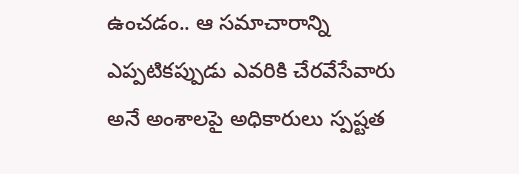ఉంచడం.. ఆ సమాచారాన్ని ఎప్పటికప్పుడు ఎవరికి చేరవేసేవారు అనే అంశాలపై అధికారులు స్పష్టత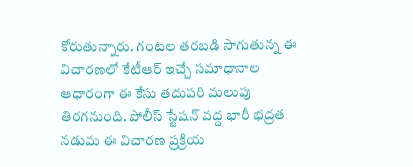కోరుతున్నారు. గంటల తరబడి సాగుతున్న ఈ విచారణలో కేటీఆర్ ఇచ్చే సమాధానాల ఆధారంగా ఈ కేసు తదుపరి మలుపు తిరగనుంది. పోలీస్ స్టేషన్ వద్ద భారీ భద్రత నడుమ ఈ విచారణ ప్రక్రియ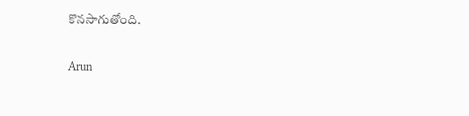కొనసాగుతోంది.

Arun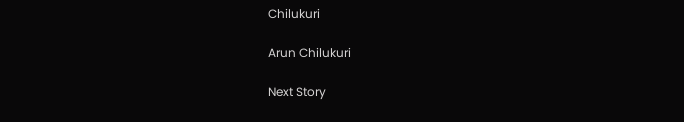Chilukuri

Arun Chilukuri

Next Story